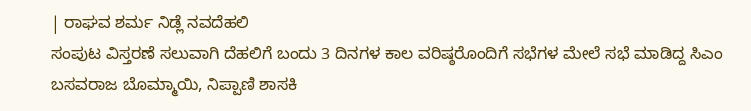| ರಾಘವ ಶರ್ಮ ನಿಡ್ಲೆ ನವದೆಹಲಿ
ಸಂಪುಟ ವಿಸ್ತರಣೆ ಸಲುವಾಗಿ ದೆಹಲಿಗೆ ಬಂದು 3 ದಿನಗಳ ಕಾಲ ವರಿಷ್ಠರೊಂದಿಗೆ ಸಭೆಗಳ ಮೇಲೆ ಸಭೆ ಮಾಡಿದ್ದ ಸಿಎಂ ಬಸವರಾಜ ಬೊಮ್ಮಾಯಿ, ನಿಪ್ಪಾಣಿ ಶಾಸಕಿ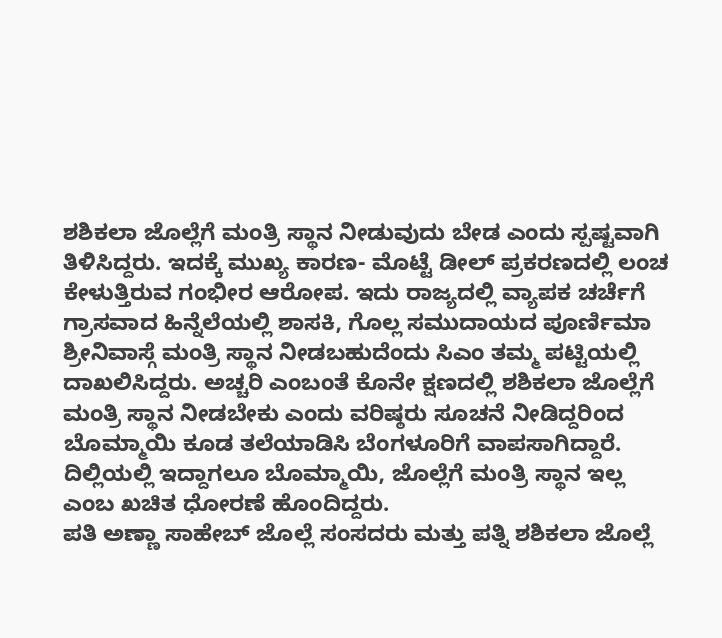ಶಶಿಕಲಾ ಜೊಲ್ಲೆಗೆ ಮಂತ್ರಿ ಸ್ಥಾನ ನೀಡುವುದು ಬೇಡ ಎಂದು ಸ್ಪಷ್ಟವಾಗಿ ತಿಳಿಸಿದ್ದರು. ಇದಕ್ಕೆ ಮುಖ್ಯ ಕಾರಣ- ಮೊಟ್ಟೆ ಡೀಲ್ ಪ್ರಕರಣದಲ್ಲಿ ಲಂಚ ಕೇಳುತ್ತಿರುವ ಗಂಭೀರ ಆರೋಪ. ಇದು ರಾಜ್ಯದಲ್ಲಿ ವ್ಯಾಪಕ ಚರ್ಚೆಗೆ ಗ್ರಾಸವಾದ ಹಿನ್ನೆಲೆಯಲ್ಲಿ ಶಾಸಕಿ, ಗೊಲ್ಲ ಸಮುದಾಯದ ಪೂರ್ಣಿಮಾ ಶ್ರೀನಿವಾಸ್ಗೆ ಮಂತ್ರಿ ಸ್ಥಾನ ನೀಡಬಹುದೆಂದು ಸಿಎಂ ತಮ್ಮ ಪಟ್ಟಿಯಲ್ಲಿ ದಾಖಲಿಸಿದ್ದರು. ಅಚ್ಚರಿ ಎಂಬಂತೆ ಕೊನೇ ಕ್ಷಣದಲ್ಲಿ ಶಶಿಕಲಾ ಜೊಲ್ಲೆಗೆ ಮಂತ್ರಿ ಸ್ಥಾನ ನೀಡಬೇಕು ಎಂದು ವರಿಷ್ಠರು ಸೂಚನೆ ನೀಡಿದ್ದರಿಂದ ಬೊಮ್ಮಾಯಿ ಕೂಡ ತಲೆಯಾಡಿಸಿ ಬೆಂಗಳೂರಿಗೆ ವಾಪಸಾಗಿದ್ದಾರೆ. ದಿಲ್ಲಿಯಲ್ಲಿ ಇದ್ದಾಗಲೂ ಬೊಮ್ಮಾಯಿ, ಜೊಲ್ಲೆಗೆ ಮಂತ್ರಿ ಸ್ಥಾನ ಇಲ್ಲ ಎಂಬ ಖಚಿತ ಧೋರಣೆ ಹೊಂದಿದ್ದರು.
ಪತಿ ಅಣ್ಣಾ ಸಾಹೇಬ್ ಜೊಲ್ಲೆ ಸಂಸದರು ಮತ್ತು ಪತ್ನಿ ಶಶಿಕಲಾ ಜೊಲ್ಲೆ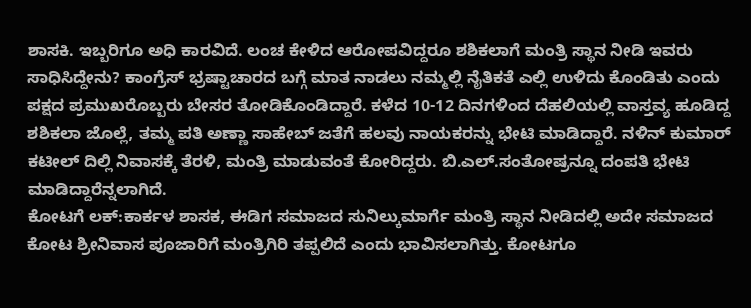ಶಾಸಕಿ. ಇಬ್ಬರಿಗೂ ಅಧಿ ಕಾರವಿದೆ. ಲಂಚ ಕೇಳಿದ ಆರೋಪವಿದ್ದರೂ ಶಶಿಕಲಾಗೆ ಮಂತ್ರಿ ಸ್ಥಾನ ನೀಡಿ ಇವರು ಸಾಧಿಸಿದ್ದೇನು? ಕಾಂಗ್ರೆಸ್ ಭ್ರಷ್ಟಾಚಾರದ ಬಗ್ಗೆ ಮಾತ ನಾಡಲು ನಮ್ಮಲ್ಲಿ ನೈತಿಕತೆ ಎಲ್ಲಿ ಉಳಿದು ಕೊಂಡಿತು ಎಂದು ಪಕ್ಷದ ಪ್ರಮುಖರೊಬ್ಬರು ಬೇಸರ ತೋಡಿಕೊಂಡಿದ್ದಾರೆ. ಕಳೆದ 10-12 ದಿನಗಳಿಂದ ದೆಹಲಿಯಲ್ಲಿ ವಾಸ್ತವ್ಯ ಹೂಡಿದ್ದ ಶಶಿಕಲಾ ಜೊಲ್ಲೆ, ತಮ್ಮ ಪತಿ ಅಣ್ಣಾ ಸಾಹೇಬ್ ಜತೆಗೆ ಹಲವು ನಾಯಕರನ್ನು ಭೇಟಿ ಮಾಡಿದ್ದಾರೆ. ನಳಿನ್ ಕುಮಾರ್ ಕಟೀಲ್ ದಿಲ್ಲಿ ನಿವಾಸಕ್ಕೆ ತೆರಳಿ, ಮಂತ್ರಿ ಮಾಡುವಂತೆ ಕೋರಿದ್ದರು. ಬಿ.ಎಲ್.ಸಂತೋಷ್ರನ್ನೂ ದಂಪತಿ ಭೇಟಿ ಮಾಡಿದ್ದಾರೆನ್ನಲಾಗಿದೆ.
ಕೋಟಗೆ ಲಕ್:ಕಾರ್ಕಳ ಶಾಸಕ, ಈಡಿಗ ಸಮಾಜದ ಸುನಿಲ್ಕುಮಾರ್ಗೆ ಮಂತ್ರಿ ಸ್ಥಾನ ನೀಡಿದಲ್ಲಿ ಅದೇ ಸಮಾಜದ ಕೋಟ ಶ್ರೀನಿವಾಸ ಪೂಜಾರಿಗೆ ಮಂತ್ರಿಗಿರಿ ತಪ್ಪಲಿದೆ ಎಂದು ಭಾವಿಸಲಾಗಿತ್ತು. ಕೋಟಗೂ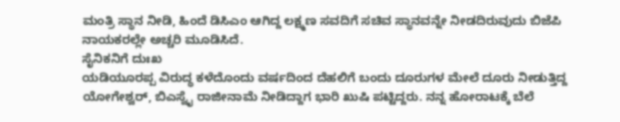ಮಂತ್ರಿ ಸ್ಥಾನ ನೀಡಿ, ಹಿಂದೆ ಡಿಸಿಎಂ ಆಗಿದ್ದ ಲಕ್ಷ್ಮಣ ಸವದಿಗೆ ಸಚಿವ ಸ್ಥಾನವನ್ನೇ ನೀಡದಿರುವುದು ಬಿಜೆಪಿ ನಾಯಕರಲ್ಲೇ ಅಚ್ಚರಿ ಮೂಡಿಸಿದೆ.
ಸೈನಿಕನಿಗೆ ದುಃಖ
ಯಡಿಯೂರಪ್ಪ ವಿರುದ್ಧ ಕಳೆದೊಂದು ವರ್ಷದಿಂದ ದೆಹಲಿಗೆ ಬಂದು ದೂರುಗಳ ಮೇಲೆ ದೂರು ನೀಡುತ್ತಿದ್ದ ಯೋಗೇಶ್ವರ್, ಬಿಎಸ್ವೈ ರಾಜೀನಾಮೆ ನೀಡಿದ್ದಾಗ ಭಾರಿ ಖುಷಿ ಪಟ್ಟಿದ್ದರು. ನನ್ನ ಹೋರಾಟಕ್ಕೆ ಬೆಲೆ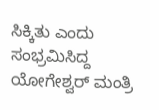ಸಿಕ್ಕಿತು ಎಂದು ಸಂಭ್ರಮಿಸಿದ್ದ ಯೋಗೇಶ್ವರ್ ಮಂತ್ರಿ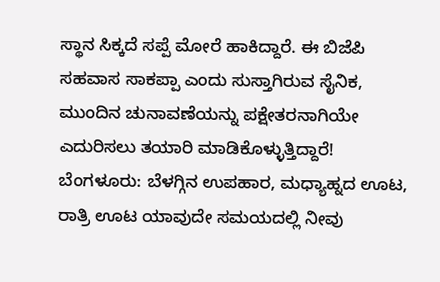ಸ್ಥಾನ ಸಿಕ್ಕದೆ ಸಪ್ಪೆ ಮೋರೆ ಹಾಕಿದ್ದಾರೆ. ಈ ಬಿಜೆಪಿ ಸಹವಾಸ ಸಾಕಪ್ಪಾ ಎಂದು ಸುಸ್ತಾಗಿರುವ ಸೈನಿಕ, ಮುಂದಿನ ಚುನಾವಣೆಯನ್ನು ಪಕ್ಷೇತರನಾಗಿಯೇ ಎದುರಿಸಲು ತಯಾರಿ ಮಾಡಿಕೊಳ್ಳುತ್ತಿದ್ದಾರೆ!
ಬೆಂಗಳೂರು: ಬೆಳಗ್ಗಿನ ಉಪಹಾರ, ಮಧ್ಯಾಹ್ನದ ಊಟ, ರಾತ್ರಿ ಊಟ ಯಾವುದೇ ಸಮಯದಲ್ಲಿ ನೀವು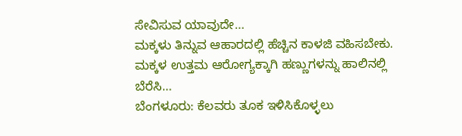ಸೇವಿಸುವ ಯಾವುದೇ…
ಮಕ್ಕಳು ತಿನ್ನುವ ಆಹಾರದಲ್ಲಿ ಹೆಚ್ಚಿನ ಕಾಳಜಿ ವಹಿಸಬೇಕು. ಮಕ್ಕಳ ಉತ್ತಮ ಆರೋಗ್ಯಕ್ಕಾಗಿ ಹಣ್ಣುಗಳನ್ನು ಹಾಲಿನಲ್ಲಿ ಬೆರೆಸಿ…
ಬೆಂಗಳೂರು: ಕೆಲವರು ತೂಕ ಇಳಿಸಿಕೊಳ್ಳಲು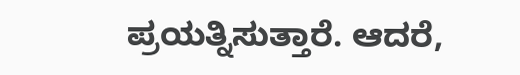ಪ್ರಯತ್ನಿಸುತ್ತಾರೆ. ಆದರೆ,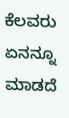ಕೆಲವರು ಏನನ್ನೂ ಮಾಡದೆ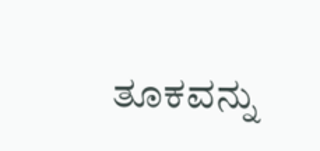ತೂಕವನ್ನು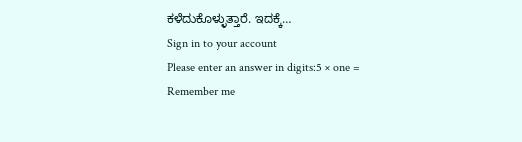ಕಳೆದುಕೊಳ್ಳುತ್ತಾರೆ. ಇದಕ್ಕೆ…
Sign in to your account
Please enter an answer in digits:5 × one =
Remember me